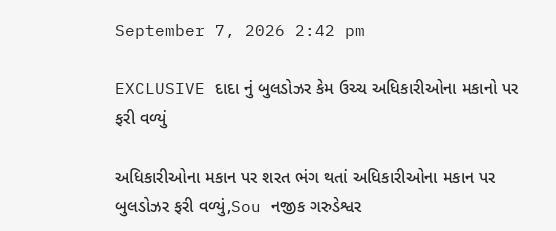September 7, 2026 2:42 pm

EXCLUSIVE દાદા નું બુલડોઝર કેમ ઉચ્ચ અધિકારીઓના મકાનો પર ફરી વળ્યું

અધિકારીઓના મકાન પર શરત ભંગ થતાં અધિકારીઓના મકાન પર બુલડોઝર ફરી વળ્યું,Sou નજીક ગરુડેશ્વર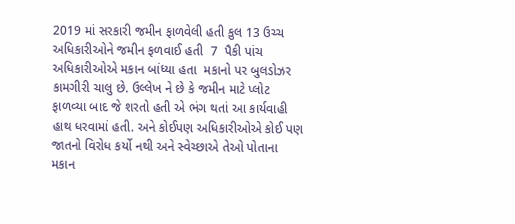2019 માં સરકારી જમીન ફાળવેલી હતી કુલ 13 ઉચ્ચ અધિકારીઓને જમીન ફળવાઈ હતી  7  પૈકી પાંચ અધિકારીઓએ મકાન બાંધ્યા હતા  મકાનો પર બુલડોઝર કામગીરી ચાલુ છે. ઉલ્લેખ ને છે કે જમીન માટે પ્લોટ ફાળવ્યા બાદ જે શરતો હતી એ ભંગ થતાં આ કાર્યવાહી હાથ ધરવામાં હતી. અને કોઈપણ અધિકારીઓએ કોઈ પણ જાતનો વિરોધ કર્યો નથી અને સ્વેચ્છાએ તેઓ પોતાના મકાન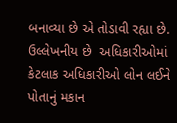બનાવ્યા છે એ તોડાવી રહ્યા છે. ઉલ્લેખનીય છે  અધિકારીઓમાં કેટલાક અધિકારીઓ લોન લઈને પોતાનું મકાન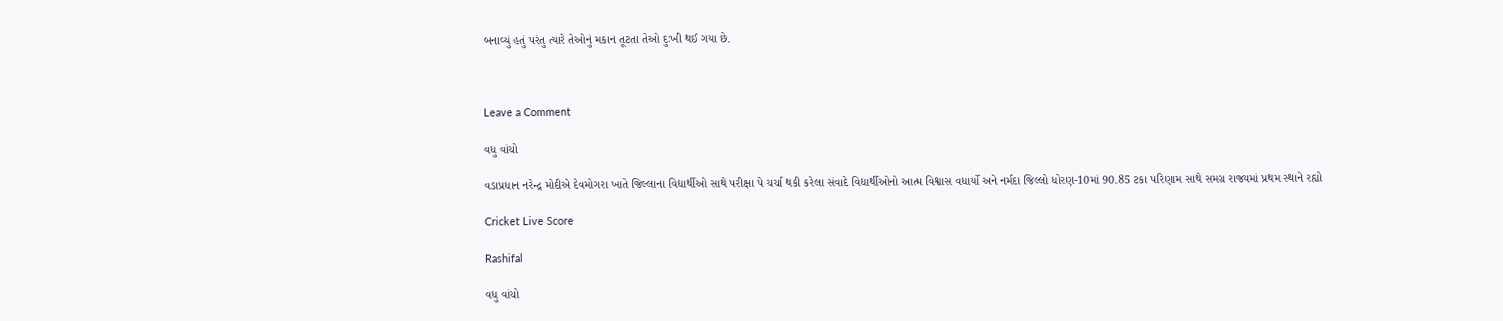બનાવ્યું હતું પરંતુ ત્યારે તેઓનું મકાન તૂટતા તેઓ દુઃખી થઈ ગયા છે.



Leave a Comment

વધુ વાંચો

વડાપ્રધાન નરેન્દ્ર મોદીએ દેવમોગરા ખાતે જિલ્લાના વિદ્યાર્થીઓ સાથે પરીક્ષા પે ચર્ચા થકી કરેલા સંવાદે વિદ્યાર્થીઓનો આત્મ વિશ્વાસ વધાર્યો અને નર્મદા જિલ્લો ધોરણ-10માં 90.85 ટકા પરિણામ સાથે સમગ્ર રાજ્યમાં પ્રથમ સ્થાને રહ્યો

Cricket Live Score

Rashifal

વધુ વાંચો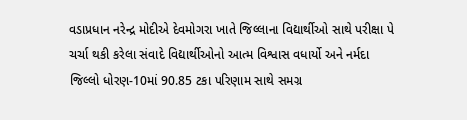વડાપ્રધાન નરેન્દ્ર મોદીએ દેવમોગરા ખાતે જિલ્લાના વિદ્યાર્થીઓ સાથે પરીક્ષા પે ચર્ચા થકી કરેલા સંવાદે વિદ્યાર્થીઓનો આત્મ વિશ્વાસ વધાર્યો અને નર્મદા જિલ્લો ધોરણ-10માં 90.85 ટકા પરિણામ સાથે સમગ્ર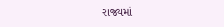રાજ્યમાં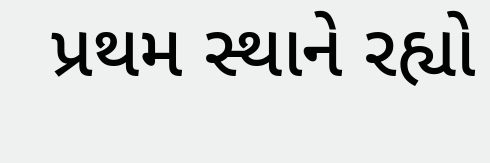પ્રથમ સ્થાને રહ્યો